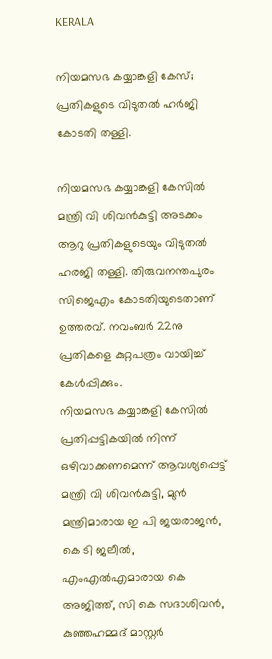KERALA

നിയമസഭ കയ്യാങ്കളി കേസ്; പ്രതികളുടെ വിടുതല്‍ ഹര്‍ജി കോടതി തള്ളി.

നിയമസഭ കയ്യാങ്കളി കേസില്‍ മന്ത്രി വി ശിവന്‍കുട്ടി അടക്കം ആറു പ്രതികളുടെയും വിടുതല്‍ ഹരജി തള്ളി. തിരുവനന്തപുരം സിജെഎം കോടതിയുടെതാണ് ഉത്തരവ്. നവംബര്‍ 22നു പ്രതികളെ കുറ്റപത്രം വായിച്ച് കേള്‍പ്പിക്കും.
നിയമസഭ കയ്യാങ്കളി കേസില്‍ പ്രതിപ്പട്ടികയില്‍ നിന്ന് ഒഴിവാക്കണമെന്ന് ആവശ്യപ്പെട്ട് മന്ത്രി വി ശിവന്‍കുട്ടി, മുന്‍ മന്ത്രിമാരായ ഇ പി ജയരാജന്‍, കെ ടി ജലീല്‍, എംഎല്‍എമാരായ കെ അജിത്ത്, സി കെ സദാശിവന്‍, കുഞ്ഞഹമ്മദ് മാസ്റ്റര്‍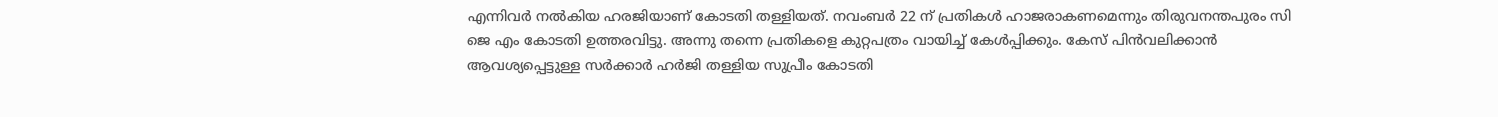എന്നിവര്‍ നല്‍കിയ ഹരജിയാണ് കോടതി തള്ളിയത്. നവംബര്‍ 22 ന് പ്രതികള്‍ ഹാജരാകണമെന്നും തിരുവനന്തപുരം സി ജെ എം കോടതി ഉത്തരവിട്ടു. അന്നു തന്നെ പ്രതികളെ കുറ്റപത്രം വായിച്ച് കേള്‍പ്പിക്കും. കേസ് പിന്‍വലിക്കാന്‍ ആവശ്യപ്പെട്ടുള്ള സര്‍ക്കാര്‍ ഹര്‍ജി തള്ളിയ സുപ്രീം കോടതി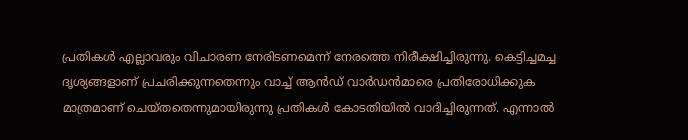പ്രതികള്‍ എല്ലാവരും വിചാരണ നേരിടണമെന്ന് നേരത്തെ നിരീക്ഷിച്ചിരുന്നു. കെട്ടിച്ചമച്ച ദൃശ്യങ്ങളാണ് പ്രചരിക്കുന്നതെന്നും വാച്ച് ആന്‍ഡ് വാര്‍ഡന്‍മാരെ പ്രതിരോധിക്കുക മാത്രമാണ് ചെയ്തതെന്നുമായിരുന്നു പ്രതികള്‍ കോടതിയില്‍ വാദിച്ചിരുന്നത്. എന്നാല്‍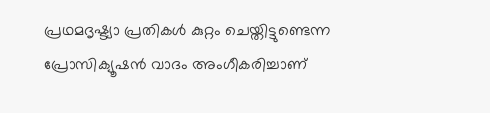പ്രഥമദൃഷ്ട്യാ പ്രതികള്‍ കുറ്റം ചെയ്തിട്ടുണ്ടെന്ന പ്രോസിക്യൂഷന്‍ വാദം അംഗീകരിച്ചാണ്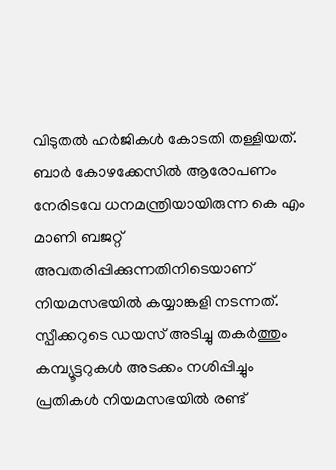വിടുതല്‍ ഹര്‍ജികള്‍ കോടതി തള്ളിയത്. ബാര്‍ കോഴക്കേസില്‍ ആരോപണം നേരിടവേ ധനമന്ത്രിയായിരുന്ന കെ എം മാണി ബജറ്റ് അവതരിപ്പിക്കുന്നതിനിടെയാണ് നിയമസഭയില്‍ കയ്യാങ്കളി നടന്നത്. സ്പീക്കറുടെ ഡയസ് അടിച്ചു തകര്‍ത്തും കമ്പ്യൂട്ടറുകള്‍ അടക്കം നശിപ്പിച്ചും പ്രതികള്‍ നിയമസഭയില്‍ രണ്ട്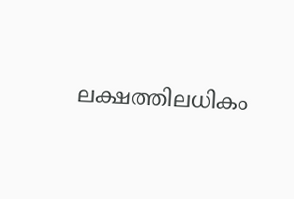ലക്ഷത്തിലധികം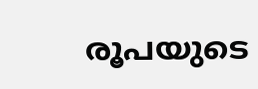രൂപയുടെ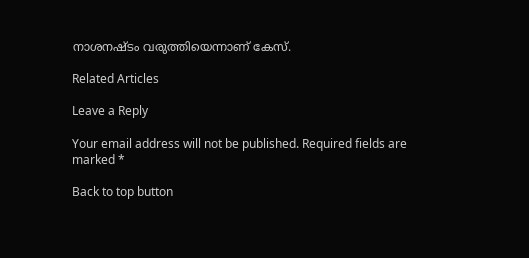നാശനഷ്ടം വരുത്തിയെന്നാണ് കേസ്.

Related Articles

Leave a Reply

Your email address will not be published. Required fields are marked *

Back to top button